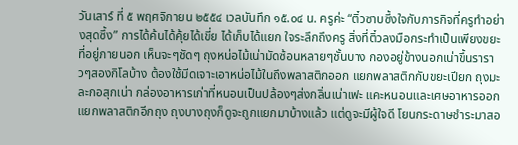วันเสาร์ ที่ ๕ พฤศจิกายน ๒๕๕๔ เวลบันทึก ๑๕.๐๔ น. ครูค่ะ “ติ๋วซาบซึ้งใจกับภารกิจที่ครูทำอย่างสุดซึ้ง” การได้ค้นได้คุ้ยได้เขี่ย ได้เก็บได้แยก ใจระลึกถึงครู สิ่งที่ติ๋วลงมือกระทำเป็นเพียงขยะที่อยู่ภายนอก เห็นจะๆชัดๆ ถุงหน่อไม้เน่ามัดซ้อนหลายๆชั้นบาง กองอยู่ข้างนอกเน่าขึ้นราราวๆสองกิโลบ้าง ต้องใช้มีดเจาะเอาหน่อไม้ในถึงพลาสติกออก แยกพลาสติกกับขยะเปียก ถุงมะละกอสุกเน่า กล่องอาหารเก่าที่หนอนเป็นปล้องๆส่งกลิ่นเน่าเฟะ แคะหนอนและเศษอาหารออกแยกพลาสติกอีกถุง ถุงบางถุงก็ดูจะถูกแยกมาบ้างแล้ว แต่ดูจะมีผู้ใจดี โยนกระดาษชำระมาสอ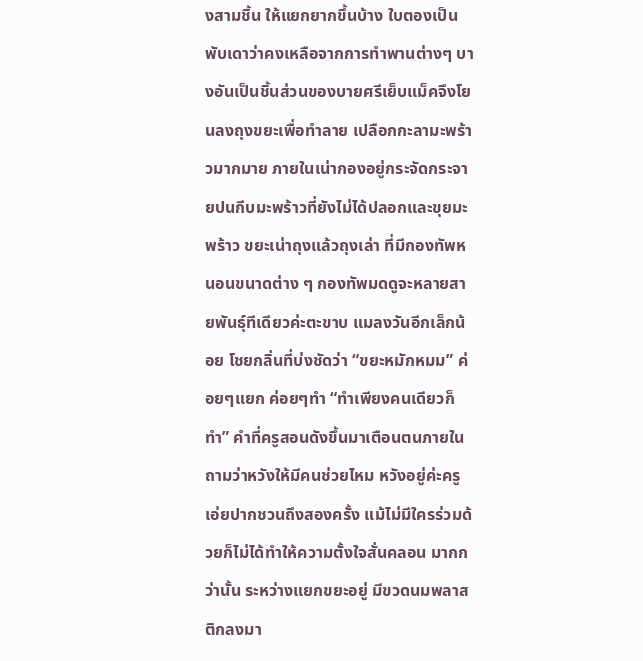งสามชิ้น ให้แยกยากขึ้นบ้าง ใบตองเป็นพับเดาว่าคงเหลือจากการทำพานต่างๆ บางอันเป็นชิ้นส่วนของบายศรีเย็บแม็คจึงโยนลงถุงขยะเพื่อทำลาย เปลือกกะลามะพร้าวมากมาย ภายในเน่ากองอยู่กระจัดกระจายปนกีบมะพร้าวที่ยังไม่ได้ปลอกและขุยมะพร้าว ขยะเน่าถุงแล้วถุงเล่า ที่มีกองทัพหนอนขนาดต่าง ๆ กองทัพมดดูจะหลายสายพันธุ์ทีเดียวค่ะตะขาบ แมลงวันอีกเล็กน้อย โชยกลิ่นที่บ่งชัดว่า “ขยะหมักหมม” ค่อยๆแยก ค่อยๆทำ “ทำเพียงคนเดียวก็ทำ” คำที่ครูสอนดังขึ้นมาเตือนตนภายใน ถามว่าหวังให้มีคนช่วยไหม หวังอยู่ค่ะครูเอ่ยปากชวนถึงสองครั้ง แม้ไม่มีใครร่วมด้วยก็ไม่ได้ทำให้ความตั้งใจสั่นคลอน มากกว่านั้น ระหว่างแยกขยะอยู่ มีขวดนมพลาสติกลงมา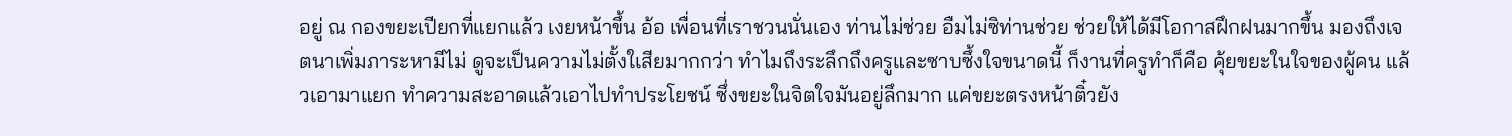อยู่ ณ กองขยะเปียกที่แยกแล้ว เงยหน้าขึ้น อ้อ เพื่อนที่เราชวนนั่นเอง ท่านไม่ช่วย อืมไม่ซิท่านช่วย ช่วยให้ได้มีโอกาสฝึกฝนมากขึ้น มองถึงเจตนาเพิ่มภาระหามีไม่ ดูจะเป็นความไม่ตั้งใเสียมากกว่า ทำไมถึงระลึกถึงครูและซาบซึ้งใจขนาดนี้ ก็งานที่ครูทำก็คือ คุ้ยขยะในใจของผู้คน แล้วเอามาแยก ทำความสะอาดแล้วเอาไปทำประโยชน์ ซึ่งขยะในจิตใจมันอยู่ลึกมาก แค่ขยะตรงหน้าติ๋วยัง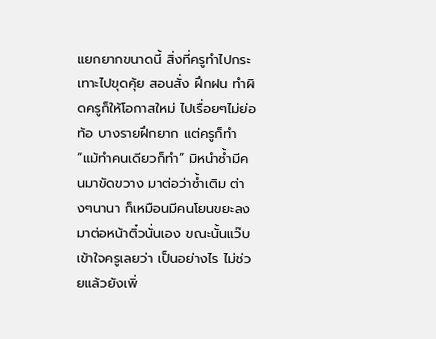แยกยากขนาดนี้ สิ่งที่ครูทำไปกระเทาะไปขุดคุ้ย สอนสั่ง ฝึกฝน ทำผิดครูก็ให้โอกาสใหม่ ไปเรื่อยๆไม่ย่อท้อ บางรายฝึกยาก แต่ครูก็ทำ “แม้ทำคนเดียวก็ทำ” มิหนำซ้ำมีคนมาขัดขวาง มาต่อว่าซ้ำเติม ต่างๆนานา ก็เหมือนมีคนโยนขยะลงมาต่อหน้าติ๋วนั่นเอง ขณะนั้นแว๊บเข้าใจครูเลยว่า เป็นอย่างไร ไม่ช่วยแล้วยังเพิ่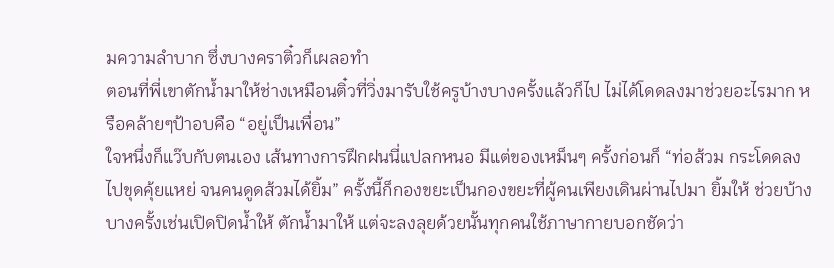มความลำบาก ซึ่งบางคราติ๋วก็เผลอทำ
ตอนที่พี่เขาตักน้ำมาให้ช่างเหมือนติ๋วที่วิ่งมารับใช้ครูบ้างบางครั้งแล้วก็ไป ไม่ได้โดดลงมาช่วยอะไรมาก หรือคล้ายๆป้าอบคือ “อยู่เป็นเพื่อน”
ใจหนึ่งก็แว๊บกับตนเอง เส้นทางการฝึกฝนนี่แปลกหนอ มีแต่ของเหม็นๆ ครั้งก่อนก็ “ท่อส้วม กระโดดลงไปขุดคุ้ยแหย่ จนคนดูดส้วมได้ยิ้ม” ครั้งนี้ก็กองขยะเป็นกองขยะที่ผู้คนเพียงเดินผ่านไปมา ยิ้มให้ ช่วยบ้างบางครั้งเช่นเปิดปิดน้ำให้ ตักน้ำมาให้ แต่จะลงลุยด้วยนั้นทุกคนใช้ภาษากายบอกชัดว่า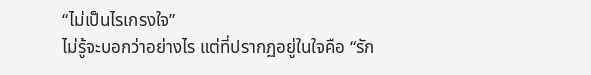“ไม่เป็นไรเกรงใจ”
ไม่รู้จะบอกว่าอย่างไร แต่ที่ปรากฏอยู่ในใจคือ “รัก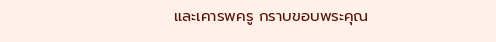และเคารพครู กราบขอบพระคุณ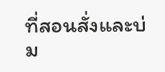ที่สอนสั่งและบ่ม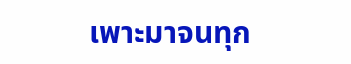เพาะมาจนทุก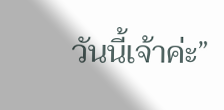วันนี้เจ้าค่ะ”